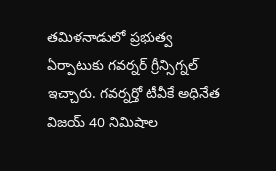తమిళనాడులో ప్రభుత్వ ఏర్పాటుకు గవర్నర్ గ్రీన్సిగ్నల్ ఇచ్చారు. గవర్నర్తో టీవీకే అధినేత విజయ్ 40 నిమిషాల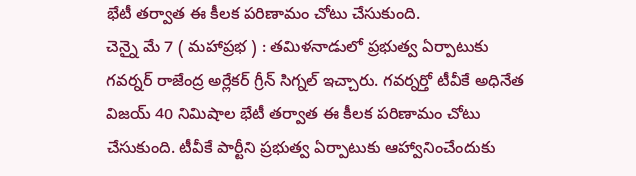భేటీ తర్వాత ఈ కీలక పరిణామం చోటు చేసుకుంది.
చెన్నై మే 7 ( మహాప్రభ ) : తమిళనాడులో ప్రభుత్వ ఏర్పాటుకు గవర్నర్ రాజేంద్ర అర్లేకర్ గ్రీన్ సిగ్నల్ ఇచ్చారు. గవర్నర్తో టీవీకే అధినేత విజయ్ 40 నిమిషాల భేటీ తర్వాత ఈ కీలక పరిణామం చోటు చేసుకుంది. టీవీకే పార్టీని ప్రభుత్వ ఏర్పాటుకు ఆహ్వానించేందుకు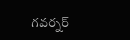గవర్నర్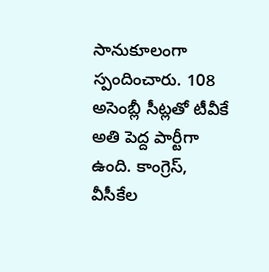సానుకూలంగా స్పందించారు. 108 అసెంబ్లీ సీట్లతో టీవీకే అతి పెద్ద పార్టీగా ఉంది. కాంగ్రెస్, వీసీకేల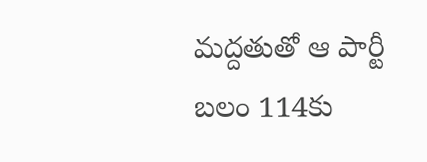మద్దతుతో ఆ పార్టీ బలం 114కు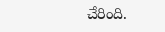చేరింది.